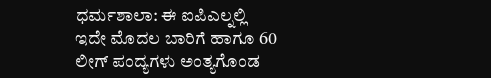ಧರ್ಮಶಾಲಾ: ಈ ಐಪಿಎಲ್ನಲ್ಲಿ ಇದೇ ಮೊದಲ ಬಾರಿಗೆ ಹಾಗೂ 60 ಲೀಗ್ ಪಂದ್ಯಗಳು ಅಂತ್ಯಗೊಂಡ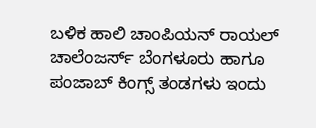ಬಳಿಕ ಹಾಲಿ ಚಾಂಪಿಯನ್ ರಾಯಲ್ ಚಾಲೆಂಜರ್ಸ್ ಬೆಂಗಳೂರು ಹಾಗೂ ಪಂಜಾಬ್ ಕಿಂಗ್ಸ್ ತಂಡಗಳು ಇಂದು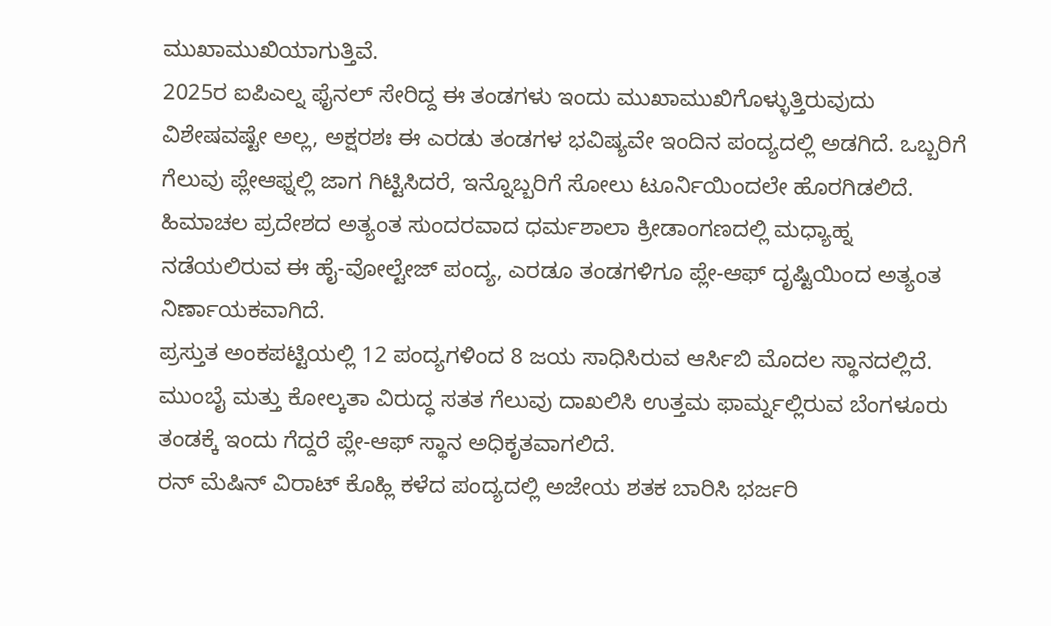ಮುಖಾಮುಖಿಯಾಗುತ್ತಿವೆ.
2025ರ ಐಪಿಎಲ್ನ ಫೈನಲ್ ಸೇರಿದ್ದ ಈ ತಂಡಗಳು ಇಂದು ಮುಖಾಮುಖಿಗೊಳ್ಳುತ್ತಿರುವುದು ವಿಶೇಷವಷ್ಟೇ ಅಲ್ಲ, ಅಕ್ಷರಶಃ ಈ ಎರಡು ತಂಡಗಳ ಭವಿಷ್ಯವೇ ಇಂದಿನ ಪಂದ್ಯದಲ್ಲಿ ಅಡಗಿದೆ. ಒಬ್ಬರಿಗೆ ಗೆಲುವು ಪ್ಲೇಆಫ್ನಲ್ಲಿ ಜಾಗ ಗಿಟ್ಟಿಸಿದರೆ, ಇನ್ನೊಬ್ಬರಿಗೆ ಸೋಲು ಟೂರ್ನಿಯಿಂದಲೇ ಹೊರಗಿಡಲಿದೆ.
ಹಿಮಾಚಲ ಪ್ರದೇಶದ ಅತ್ಯಂತ ಸುಂದರವಾದ ಧರ್ಮಶಾಲಾ ಕ್ರೀಡಾಂಗಣದಲ್ಲಿ ಮಧ್ಯಾಹ್ನ ನಡೆಯಲಿರುವ ಈ ಹೈ-ವೋಲ್ಟೇಜ್ ಪಂದ್ಯ, ಎರಡೂ ತಂಡಗಳಿಗೂ ಪ್ಲೇ-ಆಫ್ ದೃಷ್ಟಿಯಿಂದ ಅತ್ಯಂತ ನಿರ್ಣಾಯಕವಾಗಿದೆ.
ಪ್ರಸ್ತುತ ಅಂಕಪಟ್ಟಿಯಲ್ಲಿ 12 ಪಂದ್ಯಗಳಿಂದ 8 ಜಯ ಸಾಧಿಸಿರುವ ಆರ್ಸಿಬಿ ಮೊದಲ ಸ್ಥಾನದಲ್ಲಿದೆ. ಮುಂಬೈ ಮತ್ತು ಕೋಲ್ಕತಾ ವಿರುದ್ಧ ಸತತ ಗೆಲುವು ದಾಖಲಿಸಿ ಉತ್ತಮ ಫಾರ್ಮ್ನಲ್ಲಿರುವ ಬೆಂಗಳೂರು ತಂಡಕ್ಕೆ ಇಂದು ಗೆದ್ದರೆ ಪ್ಲೇ-ಆಫ್ ಸ್ಥಾನ ಅಧಿಕೃತವಾಗಲಿದೆ.
ರನ್ ಮೆಷಿನ್ ವಿರಾಟ್ ಕೊಹ್ಲಿ ಕಳೆದ ಪಂದ್ಯದಲ್ಲಿ ಅಜೇಯ ಶತಕ ಬಾರಿಸಿ ಭರ್ಜರಿ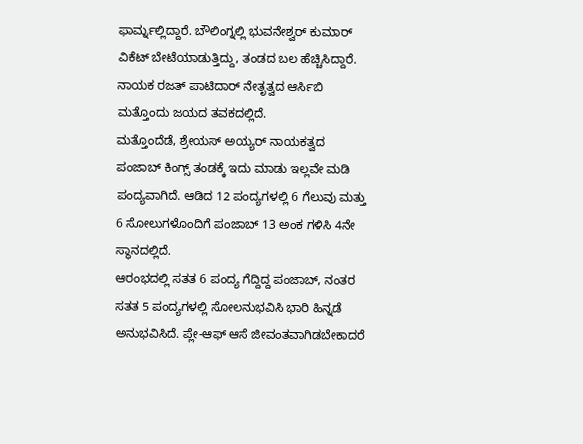ಫಾರ್ಮ್ನಲ್ಲಿದ್ದಾರೆ. ಬೌಲಿಂಗ್ನಲ್ಲಿ ಭುವನೇಶ್ವರ್ ಕುಮಾರ್ ವಿಕೆಟ್ ಬೇಟೆಯಾಡುತ್ತಿದ್ದು, ತಂಡದ ಬಲ ಹೆಚ್ಚಿಸಿದ್ದಾರೆ. ನಾಯಕ ರಜತ್ ಪಾಟಿದಾರ್ ನೇತೃತ್ವದ ಆರ್ಸಿಬಿ ಮತ್ತೊಂದು ಜಯದ ತವಕದಲ್ಲಿದೆ.
ಮತ್ತೊಂದೆಡೆ, ಶ್ರೇಯಸ್ ಅಯ್ಯರ್ ನಾಯಕತ್ವದ ಪಂಜಾಬ್ ಕಿಂಗ್ಸ್ ತಂಡಕ್ಕೆ ಇದು ಮಾಡು ಇಲ್ಲವೇ ಮಡಿ ಪಂದ್ಯವಾಗಿದೆ. ಆಡಿದ 12 ಪಂದ್ಯಗಳಲ್ಲಿ 6 ಗೆಲುವು ಮತ್ತು 6 ಸೋಲುಗಳೊಂದಿಗೆ ಪಂಜಾಬ್ 13 ಅಂಕ ಗಳಿಸಿ 4ನೇ ಸ್ಥಾನದಲ್ಲಿದೆ.
ಆರಂಭದಲ್ಲಿ ಸತತ 6 ಪಂದ್ಯ ಗೆದ್ದಿದ್ದ ಪಂಜಾಬ್, ನಂತರ ಸತತ 5 ಪಂದ್ಯಗಳಲ್ಲಿ ಸೋಲನುಭವಿಸಿ ಭಾರಿ ಹಿನ್ನಡೆ ಅನುಭವಿಸಿದೆ. ಪ್ಲೇ-ಆಫ್ ಆಸೆ ಜೀವಂತವಾಗಿಡಬೇಕಾದರೆ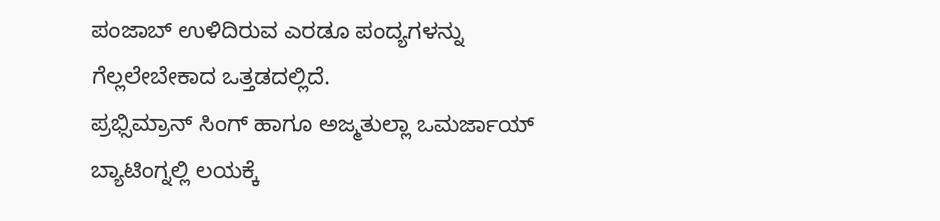ಪಂಜಾಬ್ ಉಳಿದಿರುವ ಎರಡೂ ಪಂದ್ಯಗಳನ್ನು ಗೆಲ್ಲಲೇಬೇಕಾದ ಒತ್ತಡದಲ್ಲಿದೆ.
ಪ್ರಭ್ಸಿಮ್ರಾನ್ ಸಿಂಗ್ ಹಾಗೂ ಅಜ್ಮತುಲ್ಲಾ ಒಮರ್ಜಾಯ್ ಬ್ಯಾಟಿಂಗ್ನಲ್ಲಿ ಲಯಕ್ಕೆ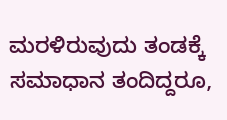ಮರಳಿರುವುದು ತಂಡಕ್ಕೆ ಸಮಾಧಾನ ತಂದಿದ್ದರೂ,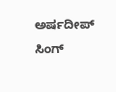ಅರ್ಷದೀಪ್ ಸಿಂಗ್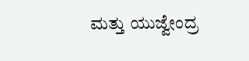ಮತ್ತು ಯುಜ್ವೇಂದ್ರ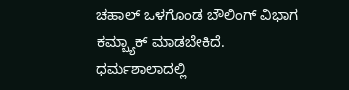ಚಹಾಲ್ ಒಳಗೊಂಡ ಬೌಲಿಂಗ್ ವಿಭಾಗ ಕಮ್ಬ್ಯಾಕ್ ಮಾಡಬೇಕಿದೆ.
ಧರ್ಮಶಾಲಾದಲ್ಲಿ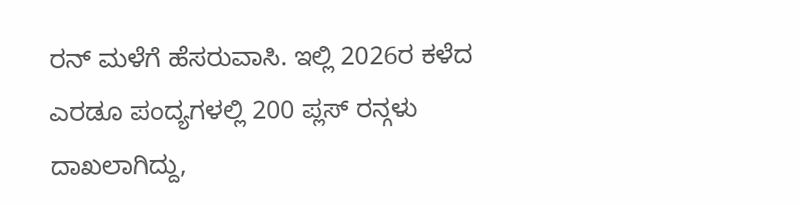ರನ್ ಮಳೆಗೆ ಹೆಸರುವಾಸಿ. ಇಲ್ಲಿ 2026ರ ಕಳೆದ ಎರಡೂ ಪಂದ್ಯಗಳಲ್ಲಿ 200 ಪ್ಲಸ್ ರನ್ಗಳು ದಾಖಲಾಗಿದ್ದು,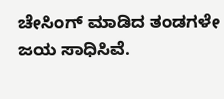ಚೇಸಿಂಗ್ ಮಾಡಿದ ತಂಡಗಳೇ ಜಯ ಸಾಧಿಸಿವೆ.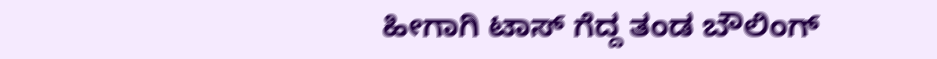ಹೀಗಾಗಿ ಟಾಸ್ ಗೆದ್ದ ತಂಡ ಬೌಲಿಂಗ್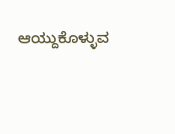ಆಯ್ದುಕೊಳ್ಳುವ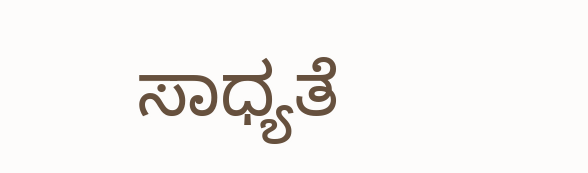ಸಾಧ್ಯತೆ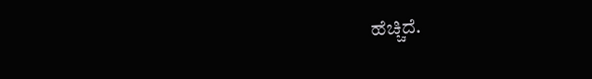ಹೆಚ್ಚಿದೆ.